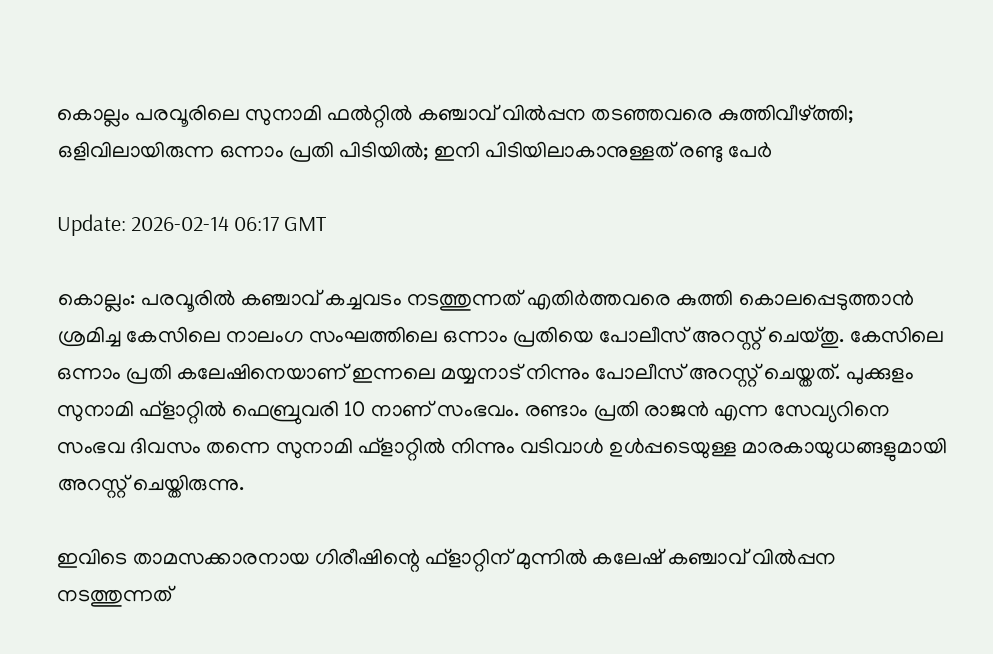കൊല്ലം പരവൂരിലെ സുനാമി ഫല്‍റ്റില്‍ കഞ്ചാവ് വില്‍പ്പന തടഞ്ഞവരെ കുത്തിവീഴ്ത്തി; ഒളിവിലായിരുന്ന ഒന്നാം പ്രതി പിടിയില്‍; ഇനി പിടിയിലാകാനുള്ളത് രണ്ടു പേര്‍

Update: 2026-02-14 06:17 GMT

കൊല്ലം: പരവൂരില്‍ കഞ്ചാവ് കച്ചവടം നടത്തുന്നത് എതിര്‍ത്തവരെ കുത്തി കൊലപ്പെടുത്താന്‍ ശ്രമിച്ച കേസിലെ നാലംഗ സംഘത്തിലെ ഒന്നാം പ്രതിയെ പോലീസ് അറസ്റ്റ് ചെയ്തു. കേസിലെ ഒന്നാം പ്രതി കലേഷിനെയാണ് ഇന്നലെ മയ്യനാട് നിന്നും പോലീസ് അറസ്റ്റ് ചെയ്തത്. പുക്കുളം സുനാമി ഫ്ളാറ്റില്‍ ഫെബ്രുവരി 10 നാണ് സംഭവം. രണ്ടാം പ്രതി രാജന്‍ എന്ന സേവ്യറിനെ സംഭവ ദിവസം തന്നെ സുനാമി ഫ്ളാറ്റില്‍ നിന്നും വടിവാള്‍ ഉള്‍പ്പടെയുള്ള മാരകായുധങ്ങളുമായി അറസ്റ്റ് ചെയ്തിരുന്നു.

ഇവിടെ താമസക്കാരനായ ഗിരീഷിന്റെ ഫ്ളാറ്റിന് മുന്നില്‍ കലേഷ് കഞ്ചാവ് വില്‍പ്പന നടത്തുന്നത്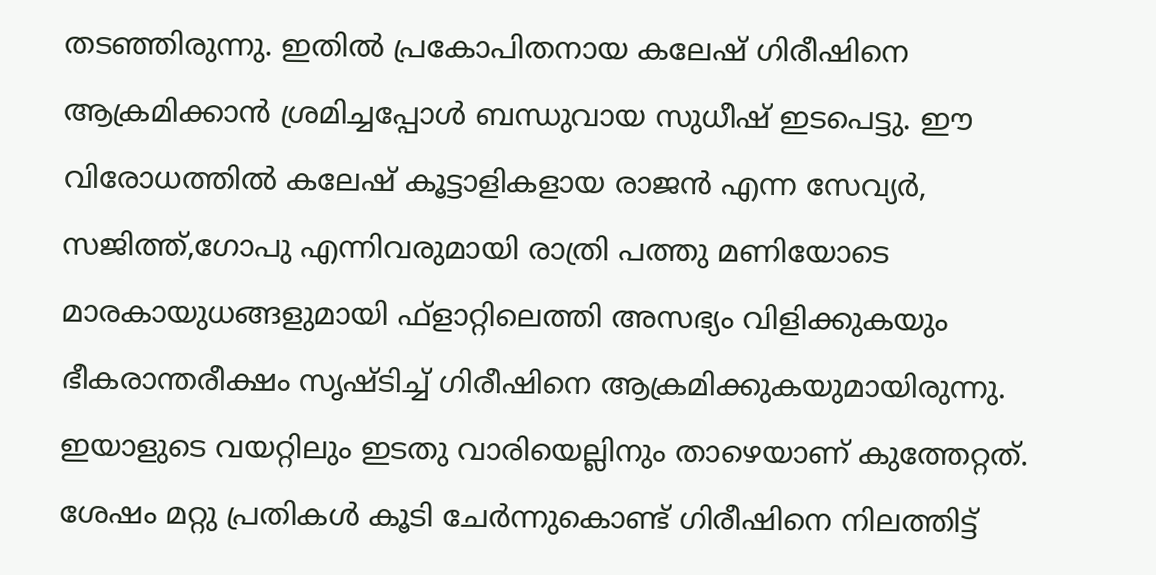തടഞ്ഞിരുന്നു. ഇതില്‍ പ്രകോപിതനായ കലേഷ് ഗിരീഷിനെ ആക്രമിക്കാന്‍ ശ്രമിച്ചപ്പോള്‍ ബന്ധുവായ സുധീഷ് ഇടപെട്ടു. ഈ വിരോധത്തില്‍ കലേഷ് കൂട്ടാളികളായ രാജന്‍ എന്ന സേവ്യര്‍, സജിത്ത്,ഗോപു എന്നിവരുമായി രാത്രി പത്തു മണിയോടെ മാരകായുധങ്ങളുമായി ഫ്ളാറ്റിലെത്തി അസഭ്യം വിളിക്കുകയും ഭീകരാന്തരീക്ഷം സൃഷ്ടിച്ച് ഗിരീഷിനെ ആക്രമിക്കുകയുമായിരുന്നു. ഇയാളുടെ വയറ്റിലും ഇടതു വാരിയെല്ലിനും താഴെയാണ് കുത്തേറ്റത്. ശേഷം മറ്റു പ്രതികള്‍ കൂടി ചേര്‍ന്നുകൊണ്ട് ഗിരീഷിനെ നിലത്തിട്ട്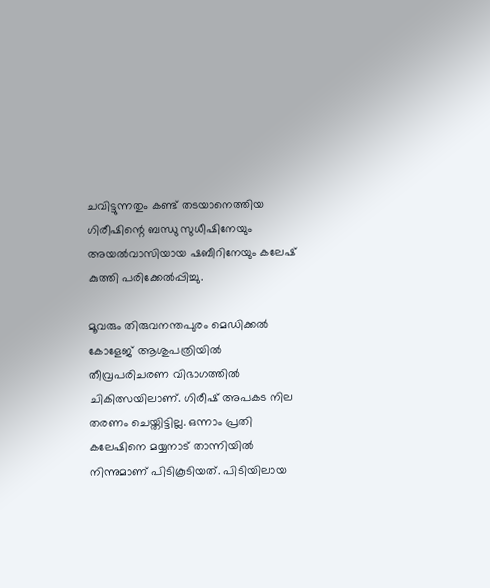ചവിട്ടുന്നതും കണ്ട് തടയാനെത്തിയ ഗിരീഷിന്റെ ബന്ധു സുധീഷിനേയും അയല്‍വാസിയായ ഷബീറിനേയും കലേഷ് കുത്തി പരിക്കേല്‍പ്പിച്ചു.

മൂവരും തിരുവനന്തപുരം മെഡിക്കല്‍ കോളേജ് ആശുപത്രിയില്‍ തീവ്രപരിചരണ വിഭാഗത്തില്‍ ചികിത്സയിലാണ്. ഗിരീഷ് അപകട നില തരണം ചെയ്തിട്ടില്ല. ഒന്നാം പ്രതി കലേഷിനെ മയ്യനാട് താന്നിയില്‍ നിന്നുമാണ് പിടികൂടിയത്. പിടിയിലായ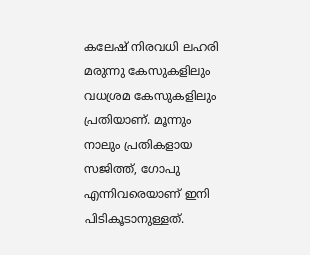കലേഷ് നിരവധി ലഹരി മരുന്നു കേസുകളിലും വധശ്രമ കേസുകളിലും പ്രതിയാണ്. മൂന്നും നാലും പ്രതികളായ സജിത്ത്, ഗോപു എന്നിവരെയാണ് ഇനി പിടികൂടാനുള്ളത്.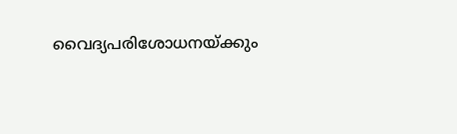വൈദ്യപരിശോധനയ്ക്കും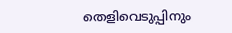തെളിവെടുപ്പിനും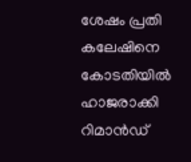ശേഷം പ്രതി കലേഷിനെ കോടതിയില്‍ ഹാജരാക്കി റിമാന്‍ഡ്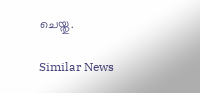ചെയ്തു.

Similar News